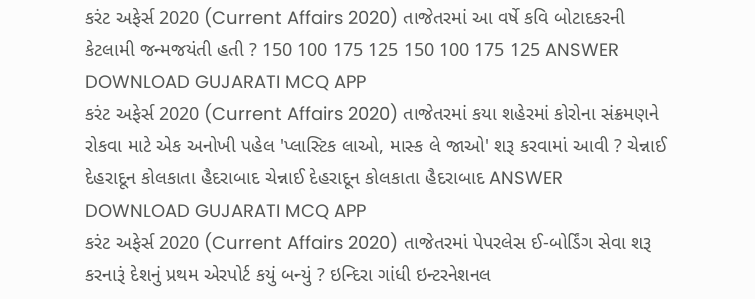કરંટ અફેર્સ 2020 (Current Affairs 2020) તાજેતરમાં આ વર્ષે કવિ બોટાદકરની કેટલામી જન્મજયંતી હતી ? 150 100 175 125 150 100 175 125 ANSWER DOWNLOAD GUJARATI MCQ APP
કરંટ અફેર્સ 2020 (Current Affairs 2020) તાજેતરમાં કયા શહેરમાં કોરોના સંક્રમણને રોકવા માટે એક અનોખી પહેલ 'પ્લાસ્ટિક લાઓ, માસ્ક લે જાઓ' શરૂ કરવામાં આવી ? ચેન્નાઈ દેહરાદૂન કોલકાતા હૈદરાબાદ ચેન્નાઈ દેહરાદૂન કોલકાતા હૈદરાબાદ ANSWER DOWNLOAD GUJARATI MCQ APP
કરંટ અફેર્સ 2020 (Current Affairs 2020) તાજેતરમાં પેપરલેસ ઈ-બોર્ડિંગ સેવા શરૂ કરનારૂં દેશનું પ્રથમ એરપોર્ટ કયું બન્યું ? ઇન્દિરા ગાંધી ઇન્ટરનેશનલ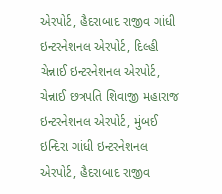એરપોર્ટ, હૈદરાબાદ રાજીવ ગાંધી ઇન્ટરનેશનલ એરપોર્ટ, દિલ્હી ચેન્નાઈ ઇન્ટરનેશનલ એરપોર્ટ, ચેન્નાઈ છત્રપતિ શિવાજી મહારાજ ઇન્ટરનેશનલ એરપોર્ટ, મુંબઈ ઇન્દિરા ગાંધી ઇન્ટરનેશનલ એરપોર્ટ, હૈદરાબાદ રાજીવ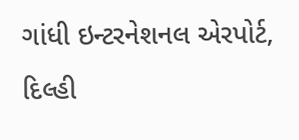ગાંધી ઇન્ટરનેશનલ એરપોર્ટ, દિલ્હી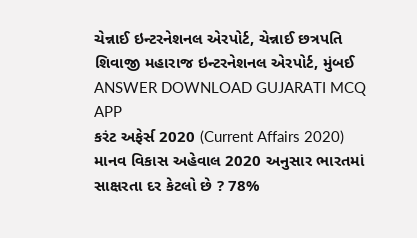ચેન્નાઈ ઇન્ટરનેશનલ એરપોર્ટ, ચેન્નાઈ છત્રપતિ શિવાજી મહારાજ ઇન્ટરનેશનલ એરપોર્ટ, મુંબઈ ANSWER DOWNLOAD GUJARATI MCQ APP
કરંટ અફેર્સ 2020 (Current Affairs 2020) માનવ વિકાસ અહેવાલ 2020 અનુસાર ભારતમાં સાક્ષરતા દર કેટલો છે ? 78%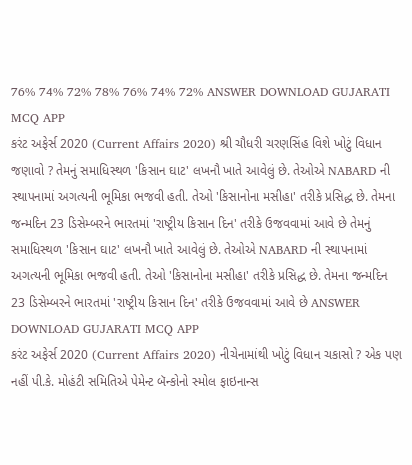76% 74% 72% 78% 76% 74% 72% ANSWER DOWNLOAD GUJARATI MCQ APP
કરંટ અફેર્સ 2020 (Current Affairs 2020) શ્રી ચૌધરી ચરણસિંહ વિશે ખોટું વિધાન જણાવો ? તેમનું સમાધિસ્થળ 'કિસાન ઘાટ' લખનૌ ખાતે આવેલું છે. તેઓએ NABARD ની સ્થાપનામાં અગત્યની ભૂમિકા ભજવી હતી. તેઓ 'કિસાનોના મસીહા' તરીકે પ્રસિદ્ધ છે. તેમના જન્મદિન 23 ડિસેમ્બરને ભારતમાં 'રાષ્ટ્રીય કિસાન દિન' તરીકે ઉજવવામાં આવે છે તેમનું સમાધિસ્થળ 'કિસાન ઘાટ' લખનૌ ખાતે આવેલું છે. તેઓએ NABARD ની સ્થાપનામાં અગત્યની ભૂમિકા ભજવી હતી. તેઓ 'કિસાનોના મસીહા' તરીકે પ્રસિદ્ધ છે. તેમના જન્મદિન 23 ડિસેમ્બરને ભારતમાં 'રાષ્ટ્રીય કિસાન દિન' તરીકે ઉજવવામાં આવે છે ANSWER DOWNLOAD GUJARATI MCQ APP
કરંટ અફેર્સ 2020 (Current Affairs 2020) નીચેનામાંથી ખોટું વિધાન ચકાસો ? એક પણ નહીં પી.કે. મોહંટી સમિતિએ પેમેન્ટ બૅન્કોનો સ્મોલ ફાઇનાન્સ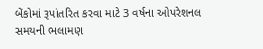બેંકોમાં રૂપાંતરિત કરવા માટે 3 વર્ષના ઓપરેશનલ સમયની ભલામણ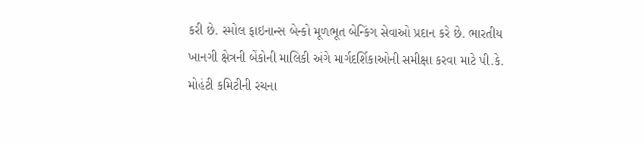કરી છે. સ્મોલ ફાઇનાન્સ બેન્કો મૂળભૂત બેન્કિંગ સેવાઓ પ્રદાન કરે છે. ભારતીય ખાનગી ક્ષેત્રની બેંકોની માલિકી અંગે માર્ગદર્શિકાઓની સમીક્ષા કરવા માટે પી.કે. મોહંટી કમિટીની રચના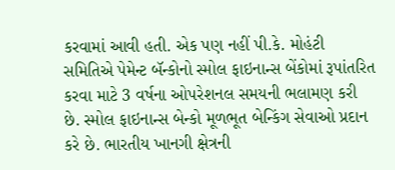કરવામાં આવી હતી. એક પણ નહીં પી.કે. મોહંટી સમિતિએ પેમેન્ટ બૅન્કોનો સ્મોલ ફાઇનાન્સ બેંકોમાં રૂપાંતરિત કરવા માટે 3 વર્ષના ઓપરેશનલ સમયની ભલામણ કરી છે. સ્મોલ ફાઇનાન્સ બેન્કો મૂળભૂત બેન્કિંગ સેવાઓ પ્રદાન કરે છે. ભારતીય ખાનગી ક્ષેત્રની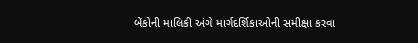બેંકોની માલિકી અંગે માર્ગદર્શિકાઓની સમીક્ષા કરવા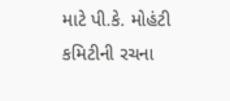માટે પી.કે. મોહંટી કમિટીની રચના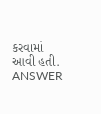કરવામાં આવી હતી. ANSWER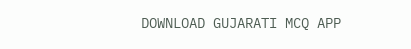DOWNLOAD GUJARATI MCQ APP